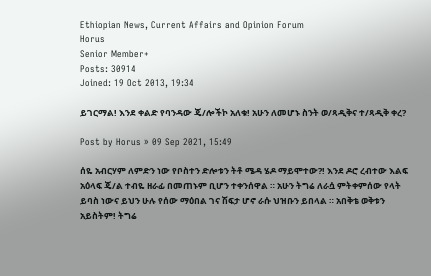Ethiopian News, Current Affairs and Opinion Forum
Horus
Senior Member+
Posts: 30914
Joined: 19 Oct 2013, 19:34

ይገርማል! እንደ ቀልድ የባንዳው ጄ/ሎችኮ አለቁ! አሁን ለመሆኑ ስንት ወ/ጻዲቅና ተ/ጻዲቅ ቀረ?

Post by Horus » 09 Sep 2021, 15:49

ሰዬ አብርሃም ለምድን ነው የቦስተን ድሎቱን ትቶ ሜዳ ሄዶ ማይሞተው?! እንደ ዶሮ ረብተው እልፍ አዕላፍ ጄ/ል ተብዬ ዘራፊ በመጠኑም ቢሆን ተቀንሰዋል ። አሁን ትግሬ ለራሷ ምትቀምሰው የላት ይባስ ነውና ይህን ሁሉ የሰው ማዕበል ገና ሽፍታ ሆኖ ራሱ ህዝቡን ይበላል ። አበቅቴ ወቅቱን አይስትም! ትግሬ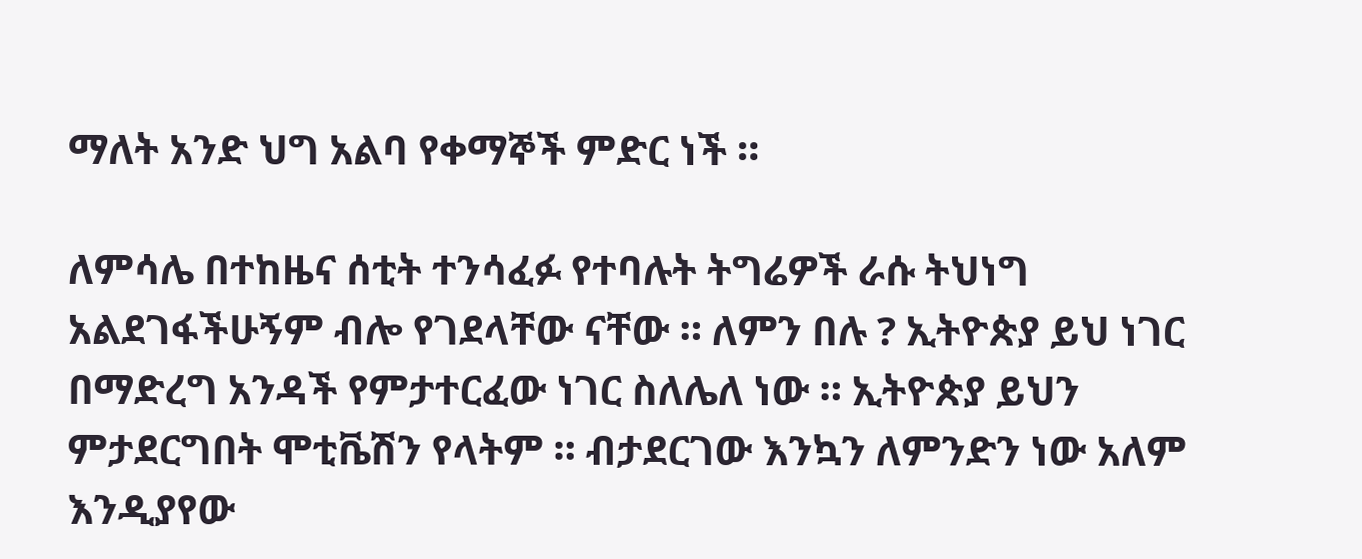ማለት አንድ ህግ አልባ የቀማኞች ምድር ነች ።

ለምሳሌ በተከዜና ሰቲት ተንሳፈፉ የተባሉት ትግሬዎች ራሱ ትህነግ አልደገፋችሁኝም ብሎ የገደላቸው ናቸው ። ለምን በሉ ? ኢትዮጵያ ይህ ነገር በማድረግ አንዳች የምታተርፈው ነገር ስለሌለ ነው ። ኢትዮጵያ ይህን ምታደርግበት ሞቲቬሽን የላትም ። ብታደርገው እንኳን ለምንድን ነው አለም እንዲያየው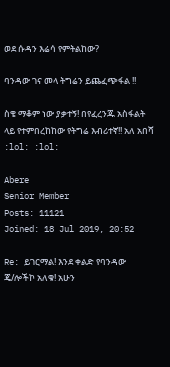ወደ ሱዳን እሬሳ የምትልከው?

ባንዳው ገና መላ ትግሬን ይጨፈጭፋል !!

ስቄ ማቆም ነው ያቃተኝ! በየፈረንጁ አስፋልት ላይ የተምበረከከው የትግሬ እብሪተኛ!! አለ አበሻ :lol: :lol:

Abere
Senior Member
Posts: 11121
Joined: 18 Jul 2019, 20:52

Re: ይገርማል! እንደ ቀልድ የባንዳው ጄ/ሎችኮ አለቁ! አሁን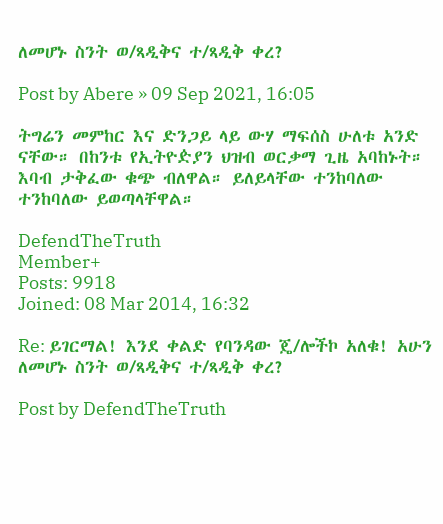ለመሆኑ ስንት ወ/ጻዲቅና ተ/ጻዲቅ ቀረ?

Post by Abere » 09 Sep 2021, 16:05

ትግሬን መምከር እና ድንጋይ ላይ ውሃ ማፍሰስ ሁለቱ አንድ ናቸው። በከንቱ የኢትዮዽያን ህዝብ ወርቃማ ጊዜ አባከኑት። እባብ ታቅፈው ቁጭ ብለዋል። ይለይላቸው ተንከባለው ተንከባለው ይወጣላቸዋል።

DefendTheTruth
Member+
Posts: 9918
Joined: 08 Mar 2014, 16:32

Re: ይገርማል! እንደ ቀልድ የባንዳው ጄ/ሎችኮ አለቁ! አሁን ለመሆኑ ስንት ወ/ጻዲቅና ተ/ጻዲቅ ቀረ?

Post by DefendTheTruth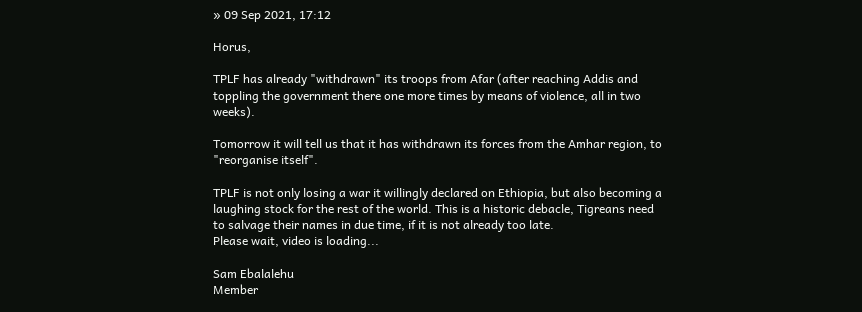» 09 Sep 2021, 17:12

Horus,

TPLF has already "withdrawn" its troops from Afar (after reaching Addis and toppling the government there one more times by means of violence, all in two weeks).

Tomorrow it will tell us that it has withdrawn its forces from the Amhar region, to "reorganise itself".

TPLF is not only losing a war it willingly declared on Ethiopia, but also becoming a laughing stock for the rest of the world. This is a historic debacle, Tigreans need to salvage their names in due time, if it is not already too late.
Please wait, video is loading...

Sam Ebalalehu
Member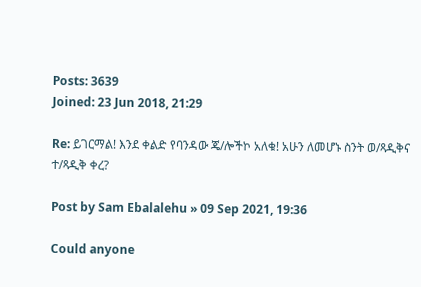Posts: 3639
Joined: 23 Jun 2018, 21:29

Re: ይገርማል! እንደ ቀልድ የባንዳው ጄ/ሎችኮ አለቁ! አሁን ለመሆኑ ስንት ወ/ጻዲቅና ተ/ጻዲቅ ቀረ?

Post by Sam Ebalalehu » 09 Sep 2021, 19:36

Could anyone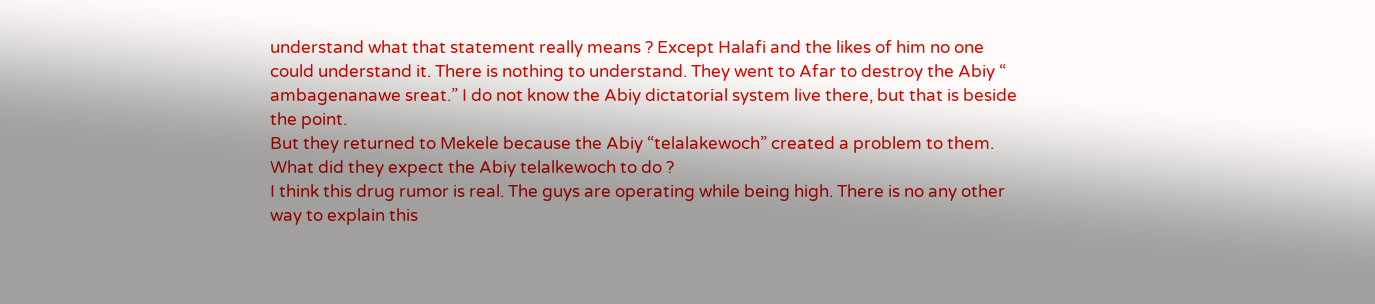understand what that statement really means ? Except Halafi and the likes of him no one could understand it. There is nothing to understand. They went to Afar to destroy the Abiy “ ambagenanawe sreat.” I do not know the Abiy dictatorial system live there, but that is beside the point.
But they returned to Mekele because the Abiy “telalakewoch” created a problem to them.
What did they expect the Abiy telalkewoch to do ?
I think this drug rumor is real. The guys are operating while being high. There is no any other way to explain this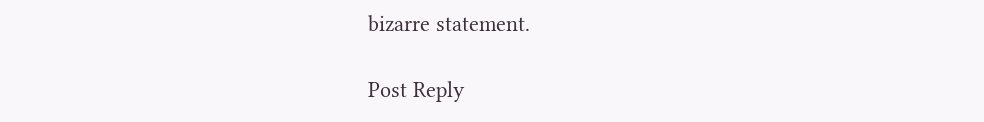bizarre statement.

Post Reply